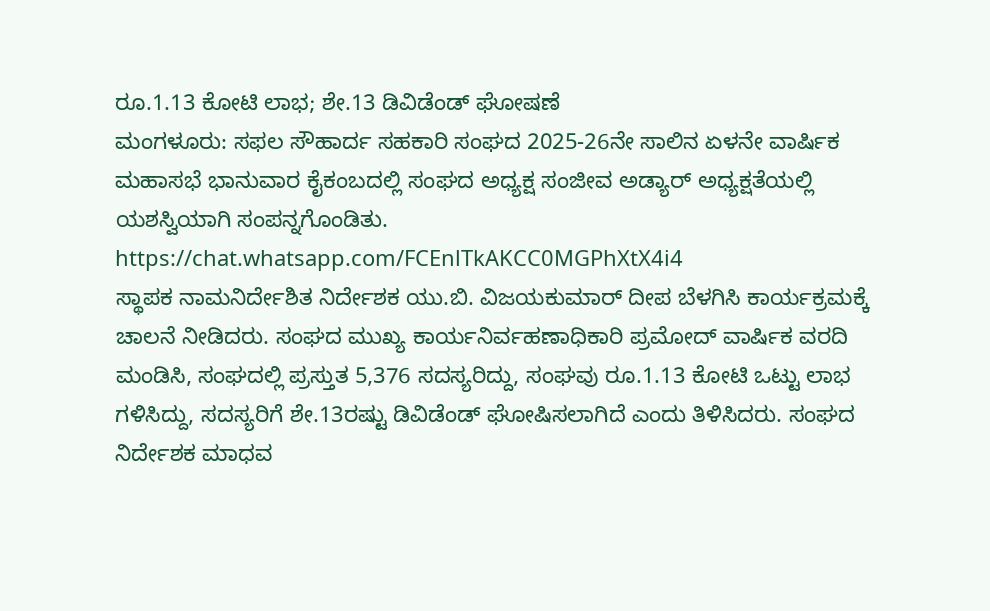ರೂ.1.13 ಕೋಟಿ ಲಾಭ; ಶೇ.13 ಡಿವಿಡೆಂಡ್ ಘೋಷಣೆ
ಮಂಗಳೂರು: ಸಫಲ ಸೌಹಾರ್ದ ಸಹಕಾರಿ ಸಂಘದ 2025-26ನೇ ಸಾಲಿನ ಏಳನೇ ವಾರ್ಷಿಕ ಮಹಾಸಭೆ ಭಾನುವಾರ ಕೈಕಂಬದಲ್ಲಿ ಸಂಘದ ಅಧ್ಯಕ್ಷ ಸಂಜೀವ ಅಡ್ಯಾರ್ ಅಧ್ಯಕ್ಷತೆಯಲ್ಲಿ ಯಶಸ್ವಿಯಾಗಿ ಸಂಪನ್ನಗೊಂಡಿತು.
https://chat.whatsapp.com/FCEnlTkAKCC0MGPhXtX4i4
ಸ್ಥಾಪಕ ನಾಮನಿರ್ದೇಶಿತ ನಿರ್ದೇಶಕ ಯು.ಬಿ. ವಿಜಯಕುಮಾರ್ ದೀಪ ಬೆಳಗಿಸಿ ಕಾರ್ಯಕ್ರಮಕ್ಕೆ ಚಾಲನೆ ನೀಡಿದರು. ಸಂಘದ ಮುಖ್ಯ ಕಾರ್ಯನಿರ್ವಹಣಾಧಿಕಾರಿ ಪ್ರಮೋದ್ ವಾರ್ಷಿಕ ವರದಿ ಮಂಡಿಸಿ, ಸಂಘದಲ್ಲಿ ಪ್ರಸ್ತುತ 5,376 ಸದಸ್ಯರಿದ್ದು, ಸಂಘವು ರೂ.1.13 ಕೋಟಿ ಒಟ್ಟು ಲಾಭ ಗಳಿಸಿದ್ದು, ಸದಸ್ಯರಿಗೆ ಶೇ.13ರಷ್ಟು ಡಿವಿಡೆಂಡ್ ಘೋಷಿಸಲಾಗಿದೆ ಎಂದು ತಿಳಿಸಿದರು. ಸಂಘದ ನಿರ್ದೇಶಕ ಮಾಧವ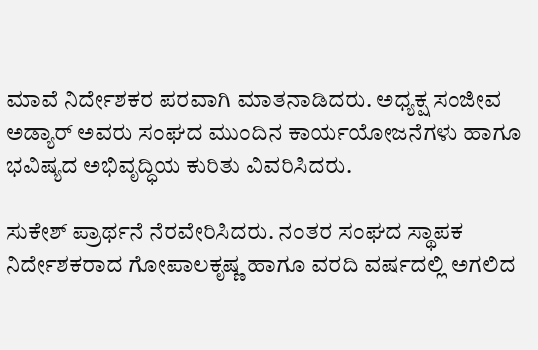ಮಾವೆ ನಿರ್ದೇಶಕರ ಪರವಾಗಿ ಮಾತನಾಡಿದರು. ಅಧ್ಯಕ್ಷ ಸಂಜೀವ ಅಡ್ಯಾರ್ ಅವರು ಸಂಘದ ಮುಂದಿನ ಕಾರ್ಯಯೋಜನೆಗಳು ಹಾಗೂ ಭವಿಷ್ಯದ ಅಭಿವೃದ್ಧಿಯ ಕುರಿತು ವಿವರಿಸಿದರು.

ಸುಕೇಶ್ ಪ್ರಾರ್ಥನೆ ನೆರವೇರಿಸಿದರು. ನಂತರ ಸಂಘದ ಸ್ಥಾಪಕ ನಿರ್ದೇಶಕರಾದ ಗೋಪಾಲಕೃಷ್ಣ ಹಾಗೂ ವರದಿ ವರ್ಷದಲ್ಲಿ ಅಗಲಿದ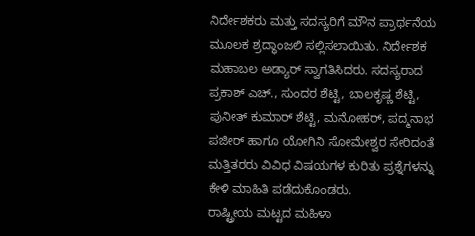ನಿರ್ದೇಶಕರು ಮತ್ತು ಸದಸ್ಯರಿಗೆ ಮೌನ ಪ್ರಾರ್ಥನೆಯ ಮೂಲಕ ಶ್ರದ್ಧಾಂಜಲಿ ಸಲ್ಲಿಸಲಾಯಿತು. ನಿರ್ದೇಶಕ ಮಹಾಬಲ ಅಡ್ಯಾರ್ ಸ್ವಾಗತಿಸಿದರು. ಸದಸ್ಯರಾದ ಪ್ರಕಾಶ್ ಎಚ್., ಸುಂದರ ಶೆಟ್ಟಿ, ಬಾಲಕೃಷ್ಣ ಶೆಟ್ಟಿ, ಪುನೀತ್ ಕುಮಾರ್ ಶೆಟ್ಟಿ, ಮನೋಹರ್, ಪದ್ಮನಾಭ ಪಜೀರ್ ಹಾಗೂ ಯೋಗಿನಿ ಸೋಮೇಶ್ವರ ಸೇರಿದಂತೆ ಮತ್ತಿತರರು ವಿವಿಧ ವಿಷಯಗಳ ಕುರಿತು ಪ್ರಶ್ನೆಗಳನ್ನು ಕೇಳಿ ಮಾಹಿತಿ ಪಡೆದುಕೊಂಡರು.
ರಾಷ್ಟ್ರೀಯ ಮಟ್ಟದ ಮಹಿಳಾ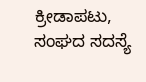ಕ್ರೀಡಾಪಟು, ಸಂಘದ ಸದಸ್ಯೆ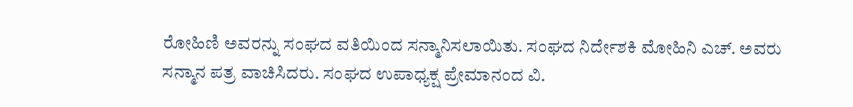ರೋಹಿಣಿ ಅವರನ್ನು ಸಂಘದ ವತಿಯಿಂದ ಸನ್ಮಾನಿಸಲಾಯಿತು. ಸಂಘದ ನಿರ್ದೇಶಕಿ ಮೋಹಿನಿ ಎಚ್. ಅವರು ಸನ್ಮಾನ ಪತ್ರ ವಾಚಿಸಿದರು. ಸಂಘದ ಉಪಾಧ್ಯಕ್ಷ ಪ್ರೇಮಾನಂದ ವಿ.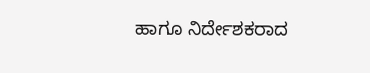ಹಾಗೂ ನಿರ್ದೇಶಕರಾದ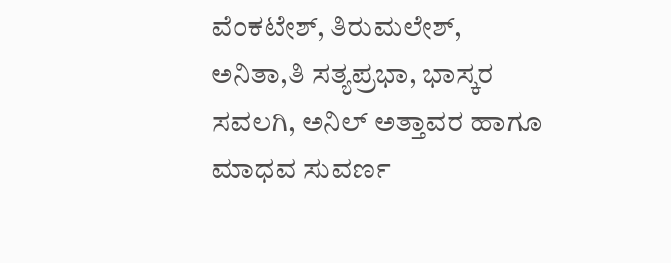ವೆಂಕಟೇಶ್, ತಿರುಮಲೇಶ್, ಅನಿತಾ,ತಿ ಸತ್ಯಪ್ರಭಾ, ಭಾಸ್ಕರ ಸವಲಗಿ, ಅನಿಲ್ ಅತ್ತಾವರ ಹಾಗೂ ಮಾಧವ ಸುವರ್ಣ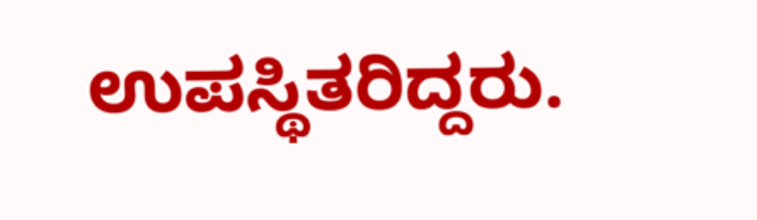ಉಪಸ್ಥಿತರಿದ್ದರು.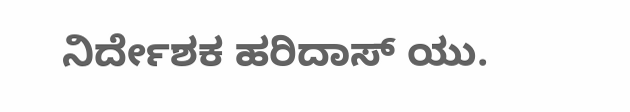ನಿರ್ದೇಶಕ ಹರಿದಾಸ್ ಯು.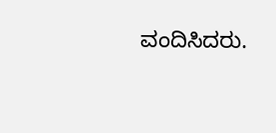ವಂದಿಸಿದರು.